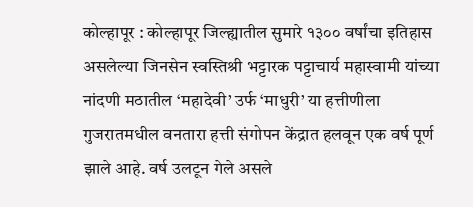कोल्हापूर : कोल्हापूर जिल्ह्यातील सुमारे १३०० वर्षांचा इतिहास असलेल्या जिनसेन स्वस्तिश्री भट्टारक पट्टाचार्य महास्वामी यांच्या नांदणी मठातील ‘महादेवी’ उर्फ ‘माधुरी’ या हत्तीणीला गुजरातमधील वनतारा हत्ती संगोपन केंद्रात हलवून एक वर्ष पूर्ण झाले आहे. वर्ष उलटून गेले असले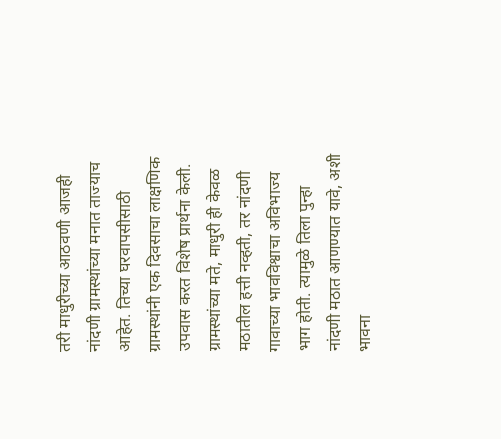तरी माधुरीच्या आठवणी आजही नांदणी ग्रामस्थांच्या मनात ताज्याच आहेत. तिच्या घरवापसीसाठी ग्रामस्थांनी एक दिवसाचा लाक्षणिक उपवास करत विशेष प्रार्थना केली. ग्रामस्थांच्या मते, माधुरी ही केवळ मठातील हत्ती नव्हती, तर नांदणी गावाच्या भावविश्वाचा अविभाज्य भाग होती. त्यामुळे तिला पुन्हा नांदणी मठात आणण्यात यावे, अशी भावना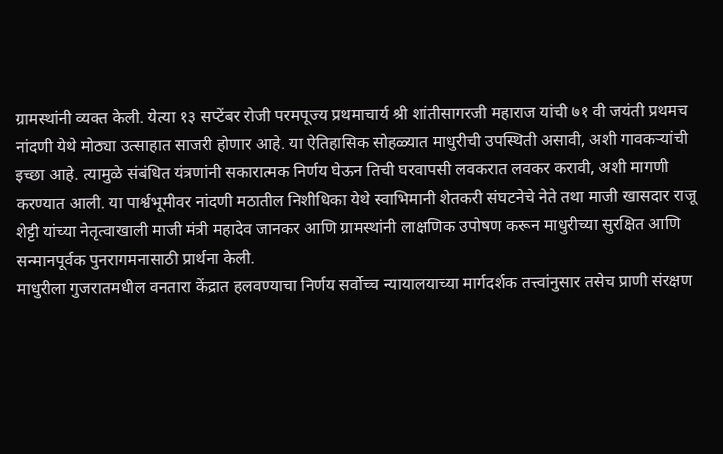ग्रामस्थांनी व्यक्त केली. येत्या १३ सप्टेंबर रोजी परमपूज्य प्रथमाचार्य श्री शांतीसागरजी महाराज यांची ७१ वी जयंती प्रथमच नांदणी येथे मोठ्या उत्साहात साजरी होणार आहे. या ऐतिहासिक सोहळ्यात माधुरीची उपस्थिती असावी, अशी गावकऱ्यांची इच्छा आहे. त्यामुळे संबंधित यंत्रणांनी सकारात्मक निर्णय घेऊन तिची घरवापसी लवकरात लवकर करावी, अशी मागणी करण्यात आली. या पार्श्वभूमीवर नांदणी मठातील निशीधिका येथे स्वाभिमानी शेतकरी संघटनेचे नेते तथा माजी खासदार राजू शेट्टी यांच्या नेतृत्वाखाली माजी मंत्री महादेव जानकर आणि ग्रामस्थांनी लाक्षणिक उपोषण करून माधुरीच्या सुरक्षित आणि सन्मानपूर्वक पुनरागमनासाठी प्रार्थना केली.
माधुरीला गुजरातमधील वनतारा केंद्रात हलवण्याचा निर्णय सर्वोच्च न्यायालयाच्या मार्गदर्शक तत्त्वांनुसार तसेच प्राणी संरक्षण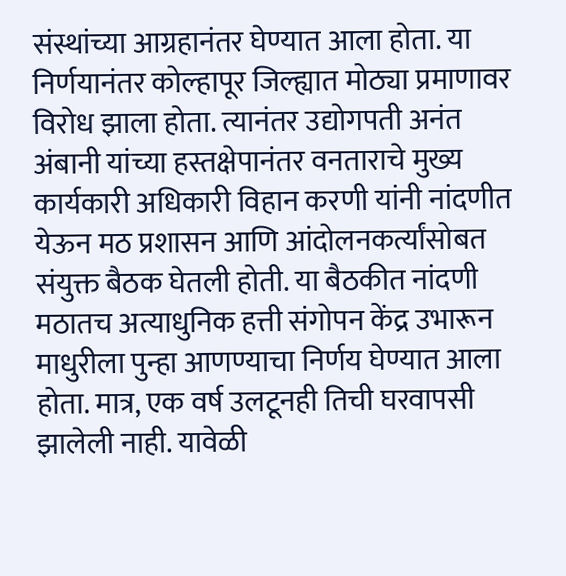संस्थांच्या आग्रहानंतर घेण्यात आला होता. या निर्णयानंतर कोल्हापूर जिल्ह्यात मोठ्या प्रमाणावर विरोध झाला होता. त्यानंतर उद्योगपती अनंत अंबानी यांच्या हस्तक्षेपानंतर वनताराचे मुख्य कार्यकारी अधिकारी विहान करणी यांनी नांदणीत येऊन मठ प्रशासन आणि आंदोलनकर्त्यांसोबत संयुक्त बैठक घेतली होती. या बैठकीत नांदणी मठातच अत्याधुनिक हत्ती संगोपन केंद्र उभारून माधुरीला पुन्हा आणण्याचा निर्णय घेण्यात आला होता. मात्र, एक वर्ष उलटूनही तिची घरवापसी झालेली नाही. यावेळी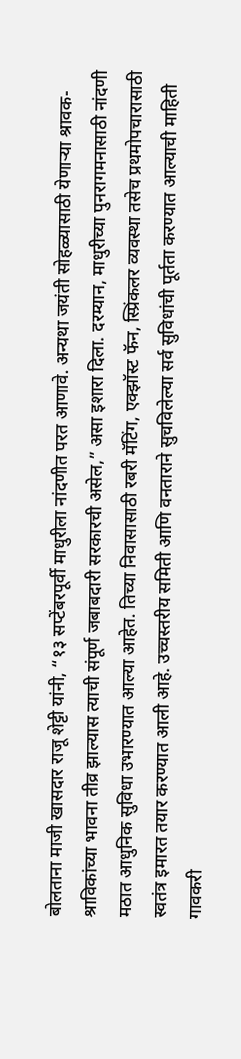बोलताना माजी खासदार राजू शेट्टी यांनी, “१३ सप्टेंबरपूर्वी माधुरीला नांदणीत परत आणावे. अन्यथा जयंती सोहळ्यासाठी येणाऱ्या श्रावक-श्राविकांच्या भावना तीव्र झाल्यास त्याची संपूर्ण जबाबदारी सरकारची असेल,” असा इशारा दिला. दरम्यान, माधुरीच्या पुनरागमनासाठी नांदणी मठात आधुनिक सुविधा उभारण्यात आल्या आहेत. तिच्या निवासासाठी रबरी मॅटिंग, एक्झॉस्ट फॅन, स्प्रिंकलर व्यवस्था तसेच प्रथमोपचारासाठी स्वतंत्र इमारत तयार करण्यात आली आहे. उच्चस्तरीय समिती आणि वनताराने सुचविलेल्या सर्व सुविधांची पूर्तता करण्यात आल्याची माहिती गावकरी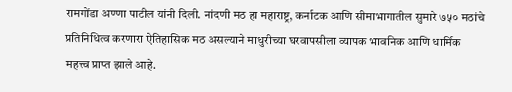रामगोंडा अण्णा पाटील यांनी दिली. नांदणी मठ हा महाराष्ट्र, कर्नाटक आणि सीमाभागातील सुमारे ७५० मठांचे प्रतिनिधित्व करणारा ऐतिहासिक मठ असल्याने माधुरीच्या घरवापसीला व्यापक भावनिक आणि धार्मिक महत्त्व प्राप्त झाले आहे.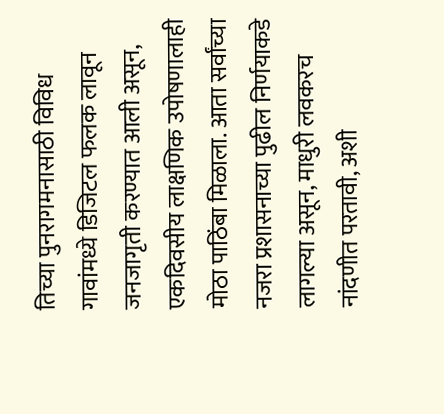तिच्या पुनरागमनासाठी विविध गावांमध्ये डिजिटल फलक लावून जनजागृती करण्यात आली असून, एकदिवसीय लाक्षणिक उपोषणालाही मोठा पाठिंबा मिळाला. आता सर्वांच्या नजरा प्रशासनाच्या पुढील निर्णयाकडे लागल्या असून, माधुरी लवकरच नांदणीत परतावी, अशी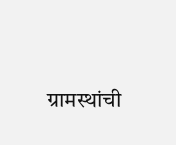ग्रामस्थांची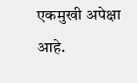एकमुखी अपेक्षा आहे.